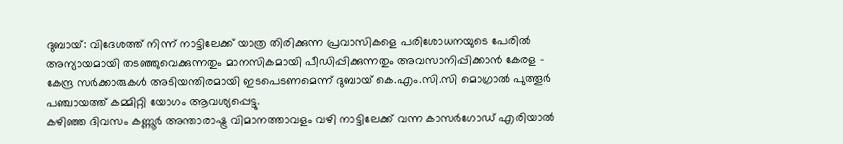ദുബായ്: വിദേശത്ത് നിന്ന് നാട്ടിലേക്ക് യാത്ര തിരിക്കുന്ന പ്രവാസികളെ പരിശോധനയുടെ പേരിൽ അന്യായമായി തടഞ്ഞുവെക്കുന്നതും മാനസികമായി പീഡിപ്പിക്കുന്നതും അവസാനിപ്പിക്കാൻ കേരള – കേന്ദ്ര സർക്കാരുകൾ അടിയന്തിരമായി ഇടപെടണമെന്ന് ദുബായ് കെ.എം.സി.സി മൊഗ്രാൽ പുത്തൂർ പഞ്ചായത്ത് കമ്മിറ്റി യോഗം ആവശ്യപ്പെട്ടു.
കഴിഞ്ഞ ദിവസം കണ്ണൂർ അന്താരാഷ്ട്ര വിമാനത്താവളം വഴി നാട്ടിലേക്ക് വന്ന കാസർഗോഡ് എരിയാൽ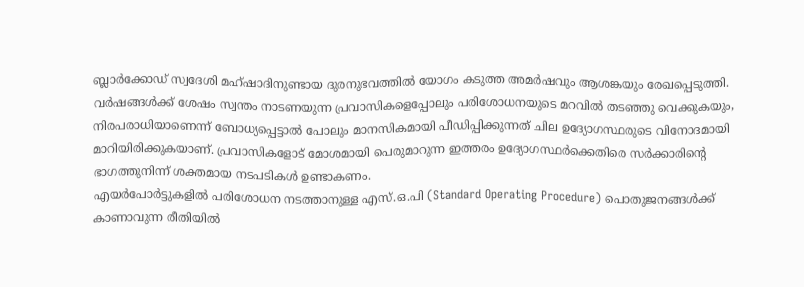ബ്ലാർക്കോഡ് സ്വദേശി മഹ്ഷാദിനുണ്ടായ ദുരനുഭവത്തിൽ യോഗം കടുത്ത അമർഷവും ആശങ്കയും രേഖപ്പെടുത്തി.
വർഷങ്ങൾക്ക് ശേഷം സ്വന്തം നാടണയുന്ന പ്രവാസികളെപ്പോലും പരിശോധനയുടെ മറവിൽ തടഞ്ഞു വെക്കുകയും, നിരപരാധിയാണെന്ന് ബോധ്യപ്പെട്ടാൽ പോലും മാനസികമായി പീഡിപ്പിക്കുന്നത് ചില ഉദ്യോഗസ്ഥരുടെ വിനോദമായി മാറിയിരിക്കുകയാണ്. പ്രവാസികളോട് മോശമായി പെരുമാറുന്ന ഇത്തരം ഉദ്യോഗസ്ഥർക്കെതിരെ സർക്കാരിന്റെ ഭാഗത്തുനിന്ന് ശക്തമായ നടപടികൾ ഉണ്ടാകണം.
എയർപോർട്ടുകളിൽ പരിശോധന നടത്താനുള്ള എസ്.ഒ.പി (Standard Operating Procedure) പൊതുജനങ്ങൾക്ക് കാണാവുന്ന രീതിയിൽ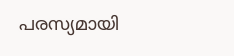പരസ്യമായി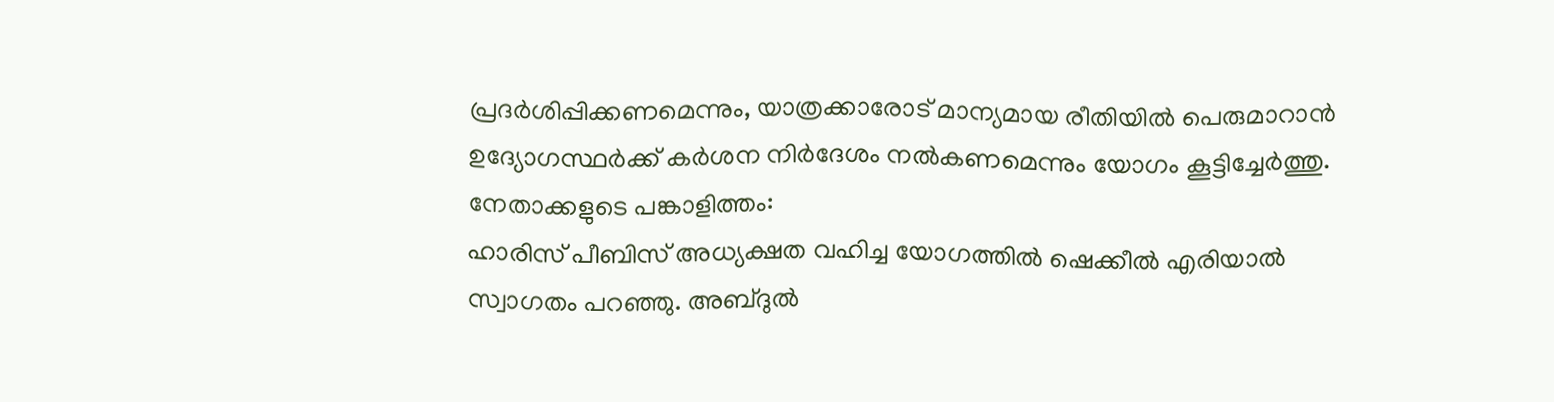പ്രദർശിപ്പിക്കണമെന്നും, യാത്രക്കാരോട് മാന്യമായ രീതിയിൽ പെരുമാറാൻ ഉദ്യോഗസ്ഥർക്ക് കർശന നിർദേശം നൽകണമെന്നും യോഗം കൂട്ടിച്ചേർത്തു.
നേതാക്കളുടെ പങ്കാളിത്തം:
ഹാരിസ് പീബിസ് അധ്യക്ഷത വഹിച്ച യോഗത്തിൽ ഷെക്കീൽ എരിയാൽ സ്വാഗതം പറഞ്ഞു. അബ്ദുൽ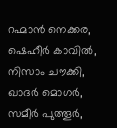റഹ്മാൻ നെക്കര, ഷെഹീർ കാവിൽ, നിസാം ചൗക്കി, ഖാദർ മൊഗർ, സമീർ പുത്തൂർ,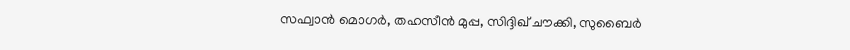സഫ്വാൻ മൊഗർ, തഹസീൻ മുപ്പ, സിദ്ദിഖ് ചൗക്കി, സുബൈർ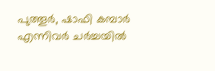പുത്തൂർ, ഷാഫി കമ്പാർ എന്നിവർ ചർച്ചയിൽ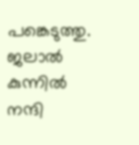പങ്കെടുത്തു. ജലാൽ കുന്നിൽ നന്ദി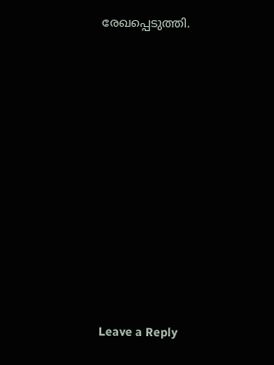രേഖപ്പെടുത്തി.
















Leave a Reply